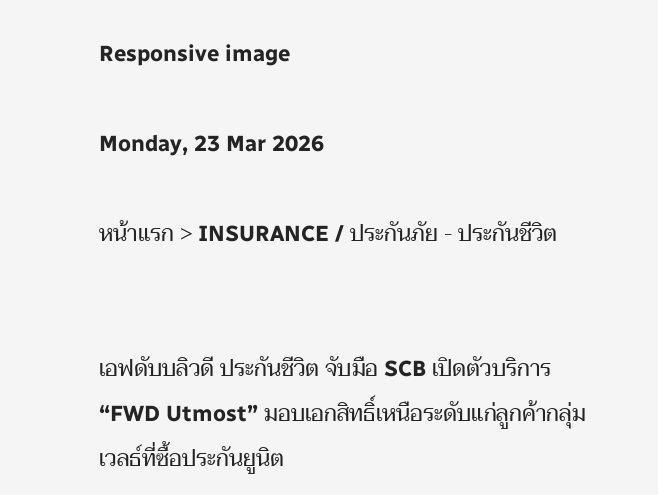Responsive image

Monday, 23 Mar 2026

หน้าแรก > INSURANCE / ประกันภัย - ประกันชีวิต


เอฟดับบลิวดี ประกันชีวิต จับมือ SCB เปิดตัวบริการ “FWD Utmost” มอบเอกสิทธิ์เหนือระดับแก่ลูกค้ากลุ่มเวลธ์ที่ซื้อประกันยูนิต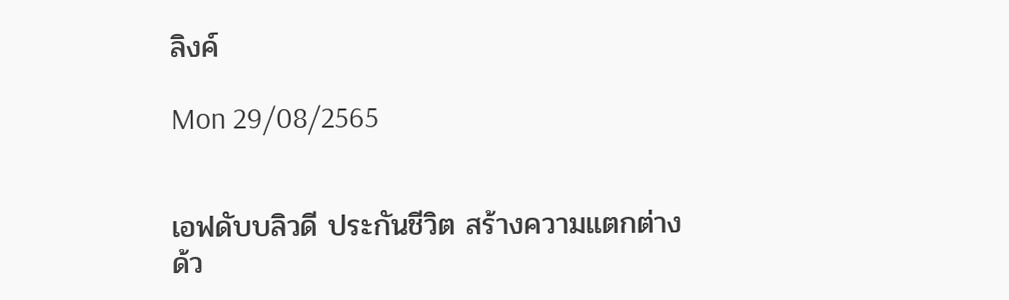ลิงค์

Mon 29/08/2565


เอฟดับบลิวดี ประกันชีวิต สร้างความแตกต่าง  ด้ว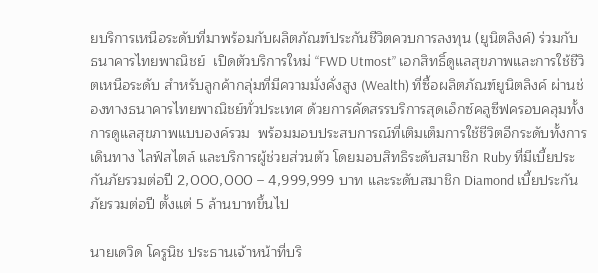ยบริการเหนือระดับที่มาพร้อมกับผลิตภัณฑ์ประกันชีวิตควบการลงทุน (ยูนิตลิงค์) ร่วมกับ ธนาคารไทยพาณิชย์  เปิดตัวบริการใหม่ “FWD Utmost” เอกสิทธิ์ดูแลสุขภาพและการใช้ชีวิตเหนือระดับ สำหรับลูกค้ากลุ่มที่มีความมั่งคั่งสูง (Wealth) ที่ซื้อผลิตภัณฑ์ยูนิตลิงค์ ผ่านช่องทางธนาคารไทยพาณิชย์ทั่วประเทศ ด้วยการคัดสรรบริการสุดเอ็กซ์คลูซีฟครอบคลุมทั้งการดูแลสุขภาพแบบองค์รวม  พร้อมมอบประสบการณ์ที่เติมเต็มการใช้ชีวิตอีกระดับทั้งการเดินทาง ไลฟ์สไตล์ และบริการผู้ช่วยส่วนตัว โดยมอบสิทธิระดับสมาชิก Ruby ที่มีเบี้ยประกันภัยรวมต่อปี 2,000,000 – 4,999,999 บาท และระดับสมาชิก Diamond เบี้ยประกันภัยรวมต่อปี ตั้งแต่ 5 ล้านบาทขึ้นไป

นายเดวิด โครูนิช ประธานเจ้าหน้าที่บริ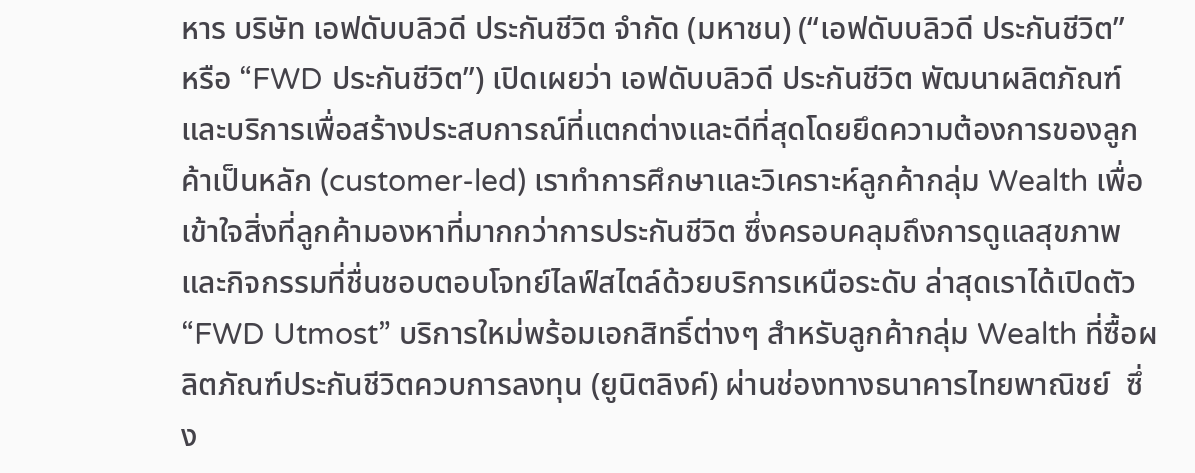หาร บริษัท เอฟดับบลิวดี ประกันชีวิต จำกัด (มหาชน) (“เอฟดับบลิวดี ประกันชีวิต”  หรือ “FWD ประกันชีวิต”) เปิดเผยว่า เอฟดับบลิวดี ประกันชีวิต พัฒนาผลิตภัณฑ์และบริการเพื่อสร้างประสบการณ์ที่แตกต่างและดีที่สุดโดยยึดความต้องการของลูกค้าเป็นหลัก (customer-led) เราทำการศึกษาและวิเคราะห์ลูกค้ากลุ่ม Wealth เพื่อเข้าใจสิ่งที่ลูกค้ามองหาที่มากกว่าการประกันชีวิต ซึ่งครอบคลุมถึงการดูแลสุขภาพและกิจกรรมที่ชื่นชอบตอบโจทย์ไลฟ์สไตล์ด้วยบริการเหนือระดับ ล่าสุดเราได้เปิดตัว “FWD Utmost” บริการใหม่พร้อมเอกสิทธิ์ต่างๆ สำหรับลูกค้ากลุ่ม Wealth ที่ซื้อผลิตภัณฑ์ประกันชีวิตควบการลงทุน (ยูนิตลิงค์) ผ่านช่องทางธนาคารไทยพาณิชย์  ซึ่ง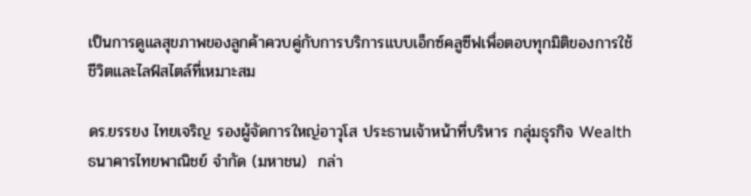เป็นการดูแลสุขภาพของลูกค้าควบคู่กับการบริการแบบเอ็กซ์คลูซีฟเพื่อตอบทุกมิติของการใช้ชีวิตและไลฟ์สไตล์ที่เหมาะสม

ดร.ยรรยง ไทยเจริญ รองผู้จัดการใหญ่อาวุโส ประธานเจ้าหน้าที่บริหาร กลุ่มธุรกิจ Wealth ธนาคารไทยพาณิชย์ จำกัด (มหาชน)  กล่า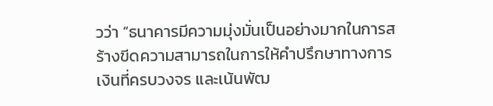วว่า “ธนาคารมีความมุ่งมั่นเป็นอย่างมากในการสร้างขีดความสามารถในการให้คำปรึกษาทางการเงินที่ครบวงจร และเน้นพัฒ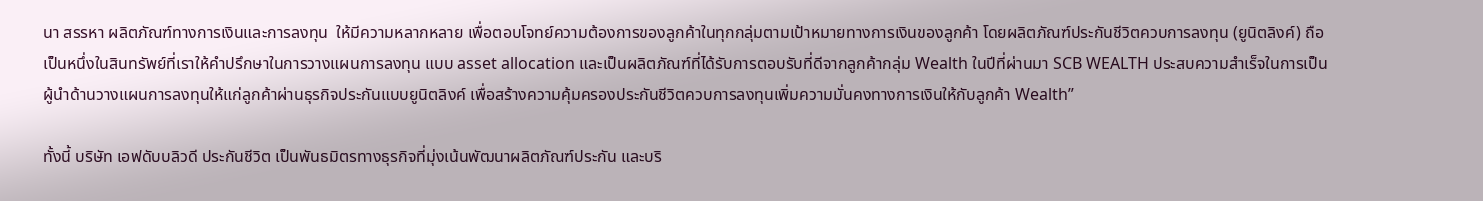นา สรรหา ผลิตภัณฑ์ทางการเงินและการลงทุน  ให้มีความหลากหลาย เพื่อตอบโจทย์ความต้องการของลูกค้าในทุกกลุ่มตามเป้าหมายทางการเงินของลูกค้า โดยผลิตภัณฑ์ประกันชีวิตควบการลงทุน (ยูนิตลิงค์) ถือเป็นหนึ่งในสินทรัพย์ที่เราให้คำปรึกษาในการวางแผนการลงทุน แบบ asset allocation และเป็นผลิตภัณฑ์ที่ได้รับการตอบรับที่ดีจากลูกค้ากลุ่ม Wealth ในปีที่ผ่านมา SCB WEALTH ประสบความสำเร็จในการเป็นผู้นำด้านวางแผนการลงทุนให้แก่ลูกค้าผ่านธุรกิจประกันแบบยูนิตลิงค์ เพื่อสร้างความคุ้มครองประกันชีวิตควบการลงทุนเพิ่มความมั่นคงทางการเงินให้กับลูกค้า Wealth”

ทั้งนี้ บริษัท เอฟดับบลิวดี ประกันชีวิต เป็นพันธมิตรทางธุรกิจที่มุ่งเน้นพัฒนาผลิตภัณฑ์ประกัน และบริ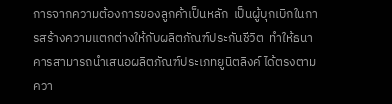การจากความต้องการของลูกค้าเป็นหลัก  เป็นผู้บุกเบิกในการสร้างความแตกต่างให้กับผลิตภัณฑ์ประกันชีวิต  ทำให้ธนาคารสามารถนำเสนอผลิตภัณฑ์ประเภทยูนิตลิงค์ ได้ตรงตามควา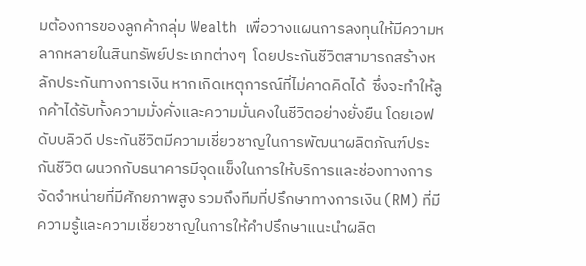มต้องการของลูกค้ากลุ่ม Wealth  เพื่อวางแผนการลงทุนให้มีความหลากหลายในสินทรัพย์ประเภทต่างๆ  โดยประกันชีวิตสามารถสร้างหลักประกันทางการเงิน หากเกิดเหตุการณ์ที่ไม่คาดคิดได้  ซึ่งจะทำให้ลูกค้าได้รับทั้งความมั่งคั่งและความมั่นคงในชีวิตอย่างยั่งยืน โดยเอฟดับบลิวดี ประกันชีวิตมีความเชี่ยวชาญในการพัฒนาผลิตภัณฑ์ประกันชีวิต ผนวกกับธนาคารมีจุดแข็งในการให้บริการและช่องทางการจัดจำหน่ายที่มีศักยภาพสูง รวมถึงทีมที่ปรึกษาทางการเงิน (RM) ที่มีความรู้และความเชี่ยวชาญในการให้คำปรึกษาแนะนำผลิต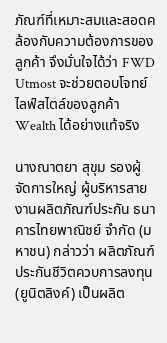ภัณฑ์ที่เหมาะสมและสอดคล้องกับความต้องการของลูกค้า จึงมั่นใจได้ว่า FWD Utmost จะช่วยตอบโจทย์ไลฟ์สไตล์ของลูกค้า Wealth ได้อย่างแท้จริง

นางณาตยา สุขุม รองผู้จัดการใหญ่ ผู้บริหารสายงานผลิตภัณฑ์ประกัน ธนาคารไทยพาณิชย์ จำกัด (มหาชน) กล่าวว่า ผลิตภัณฑ์ประกันชีวิตควบการลงทุน (ยูนิตลิงค์) เป็นผลิต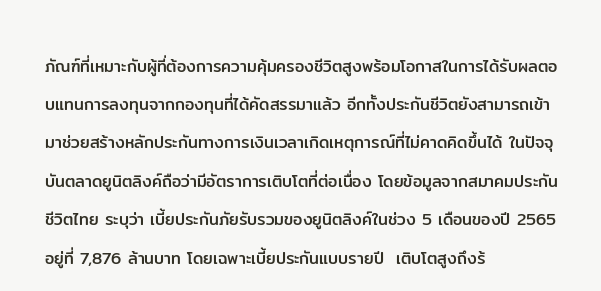ภัณฑ์ที่เหมาะกับผู้ที่ต้องการความคุ้มครองชีวิตสูงพร้อมโอกาสในการได้รับผลตอบแทนการลงทุนจากกองทุนที่ได้คัดสรรมาแล้ว อีกทั้งประกันชีวิตยังสามารถเข้ามาช่วยสร้างหลักประกันทางการเงินเวลาเกิดเหตุการณ์ที่ไม่คาดคิดขึ้นได้ ในปัจจุบันตลาดยูนิตลิงค์ถือว่ามีอัตราการเติบโตที่ต่อเนื่อง โดยข้อมูลจากสมาคมประกันชีวิตไทย ระบุว่า เบี้ยประกันภัยรับรวมของยูนิตลิงค์ในช่วง 5 เดือนของปี 2565 อยู่ที่ 7,876 ล้านบาท โดยเฉพาะเบี้ยประกันแบบรายปี  เติบโตสูงถึงร้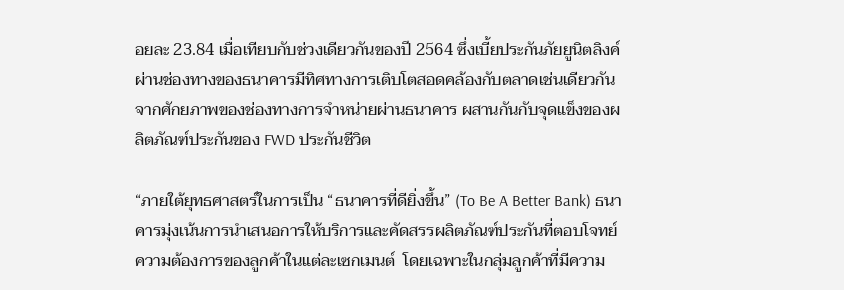อยละ 23.84 เมื่อเทียบกับช่วงเดียวกันของปี 2564 ซึ่งเบี้ยประกันภัยยูนิตลิงค์ผ่านช่องทางของธนาคารมีทิศทางการเติบโตสอดคล้องกับตลาดเช่นเดียวกัน จากศักยภาพของช่องทางการจำหน่ายผ่านธนาคาร ผสานกันกับจุดแข็งของผลิตภัณฑ์ประกันของ FWD ประกันชีวิต

“ภายใต้ยุทธศาสตร์ในการเป็น “ธนาคารที่ดียิ่งขึ้น” (To Be A Better Bank) ธนาคารมุ่งเน้นการนำเสนอการให้บริการและคัดสรรผลิตภัณฑ์ประกันที่ตอบโจทย์ความต้องการของลูกค้าในแต่ละเซกเมนต์  โดยเฉพาะในกลุ่มลูกค้าที่มีความ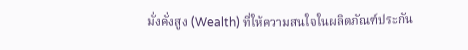มั่งคั่งสูง (Wealth) ที่ให้ความสนใจในผลิตภัณฑ์ประกัน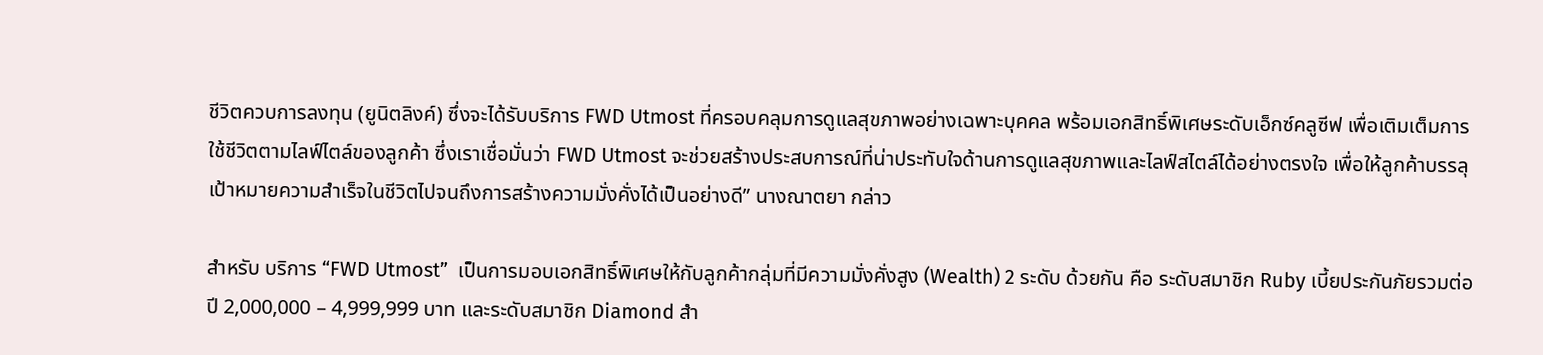ชีวิตควบการลงทุน (ยูนิตลิงค์) ซึ่งจะได้รับบริการ FWD Utmost ที่ครอบคลุมการดูแลสุขภาพอย่างเฉพาะบุคคล พร้อมเอกสิทธิ์พิเศษระดับเอ็กซ์คลูซีฟ เพื่อเติมเต็มการใช้ชีวิตตามไลฟ์ไตล์ของลูกค้า ซึ่งเราเชื่อมั่นว่า FWD Utmost จะช่วยสร้างประสบการณ์ที่น่าประทับใจด้านการดูแลสุขภาพและไลฟ์สไตล์ได้อย่างตรงใจ เพื่อให้ลูกค้าบรรลุเป้าหมายความสำเร็จในชีวิตไปจนถึงการสร้างความมั่งคั่งได้เป็นอย่างดี” นางณาตยา กล่าว

สำหรับ บริการ “FWD Utmost”  เป็นการมอบเอกสิทธิ์พิเศษให้กับลูกค้ากลุ่มที่มีความมั่งคั่งสูง (Wealth) 2 ระดับ ด้วยกัน คือ ระดับสมาชิก Ruby เบี้ยประกันภัยรวมต่อปี 2,000,000 – 4,999,999 บาท และระดับสมาชิก Diamond สำ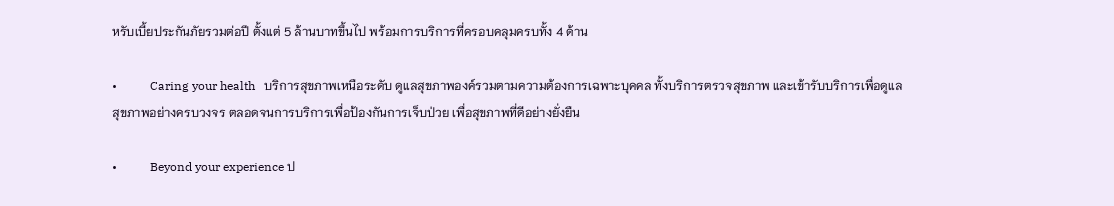หรับเบี้ยประกันภัยรวมต่อปี ตั้งแต่ 5 ล้านบาทขึ้นไป พร้อมการบริการที่ครอบคลุมครบทั้ง 4 ด้าน

•           Caring your health   บริการสุขภาพเหนือระดับ ดูแลสุขภาพองค์รวมตามความต้องการเฉพาะบุคคล ทั้งบริการตรวจสุขภาพ และเข้ารับบริการเพื่อดูแลสุขภาพอย่างครบวงจร ตลอดจนการบริการเพื่อป้องกันการเจ็บป่วย เพื่อสุขภาพที่ดีอย่างยั่งยืน

•           Beyond your experience ป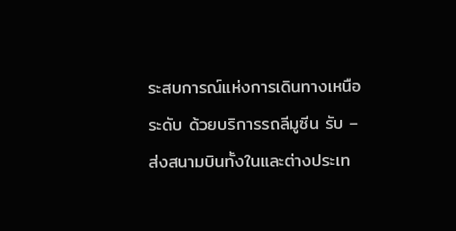ระสบการณ์แห่งการเดินทางเหนือระดับ ด้วยบริการรถลีมูซีน รับ – ส่งสนามบินทั้งในและต่างประเท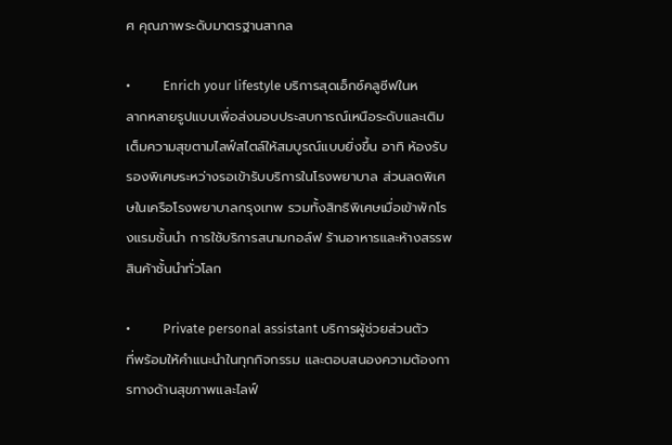ศ คุณภาพระดับมาตรฐานสากล

•           Enrich your lifestyle บริการสุดเอ็กซ์คลูซีฟในหลากหลายรูปแบบเพื่อส่งมอบประสบการณ์เหนือระดับและเติมเต็มความสุขตามไลฟ์สไตล์ให้สมบูรณ์แบบยิ่งขึ้น อาทิ ห้องรับรองพิเศษระหว่างรอเข้ารับบริการในโรงพยาบาล ส่วนลดพิเศษในเครือโรงพยาบาลกรุงเทพ รวมทั้งสิทธิพิเศษเมื่อเข้าพักโรงแรมชั้นนำ การใช้บริการสนามกอล์ฟ ร้านอาหารและห้างสรรพสินค้าชั้นนำทั่วโลก

•           Private personal assistant บริการผู้ช่วยส่วนตัวที่พร้อมให้คำแนะนำในทุกกิจกรรม และตอบสนองความต้องการทางด้านสุขภาพและไลฟ์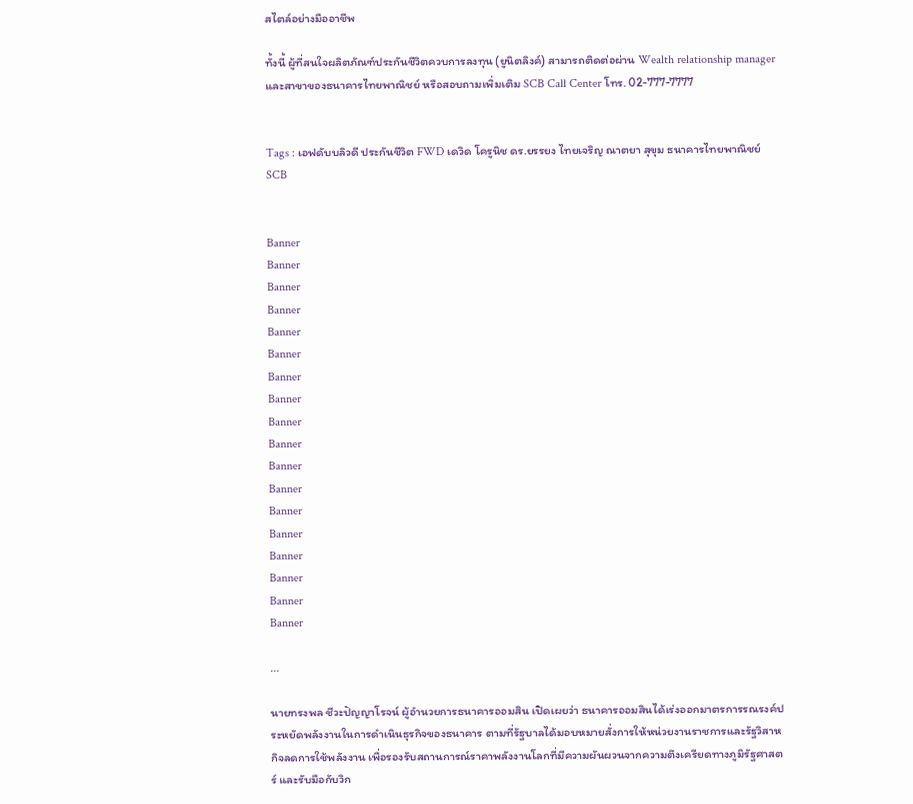สไตล์อย่างมืออาชีพ

ทั้งนี้ ผู้ที่สนใจผลิตภัณฑ์ประกันชีวิตควบการลงทุน (ยูนิตลิงค์) สามารถติดต่อผ่าน Wealth relationship manager และสาขาของธนาคารไทยพาณิชย์ หรือสอบถามเพิ่มเติม SCB Call Center โทร. 02-777-7777


Tags : เอฟดับบลิวดี ประกันชีวิต FWD เดวิด โครูนิช ดร.ยรรยง ไทยเจริญ ณาตยา สุขุม ธนาคารไทยพาณิชย์ SCB


Banner
Banner
Banner
Banner
Banner
Banner
Banner
Banner
Banner
Banner
Banner
Banner
Banner
Banner
Banner
Banner
Banner
Banner

...

นายทรงพล ชีวะปัญญาโรจน์ ผู้อำนวยการธนาคารออมสิน เปิดเผยว่า ธนาคารออมสินได้เร่งออกมาตรการรณรงค์ประหยัดพลังงานในการดำเนินธุรกิจของธนาคาร ตามที่รัฐบาลได้มอบหมายสั่งการให้หน่วยงานราชการและรัฐวิสาหกิจลดการใช้พลังงาน เพื่อรองรับสถานการณ์ราคาพลังงานโลกที่มีความผันผวนจากความตึงเครียดทางภูมิรัฐศาสตร์ และรับมือกับวิก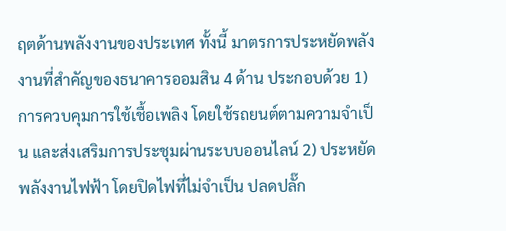ฤตด้านพลังงานของประเทศ ทั้งนี้ มาตรการประหยัดพลังงานที่สำคัญของธนาคารออมสิน 4 ด้าน ประกอบด้วย 1) การควบคุมการใช้เชื้อเพลิง โดยใช้รถยนต์ตามความจำเป็น และส่งเสริมการประชุมผ่านระบบออนไลน์ 2) ประหยัดพลังงานไฟฟ้า โดยปิดไฟที่ไม่จำเป็น ปลดปลั๊ก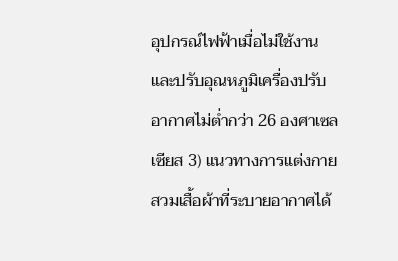อุปกรณ์ไฟฟ้าเมื่อไม่ใช้งาน และปรับอุณหภูมิเครื่องปรับอากาศไม่ต่ำกว่า 26 องศาเซลเซียส 3) แนวทางการแต่งกาย สวมเสื้อผ้าที่ระบายอากาศได้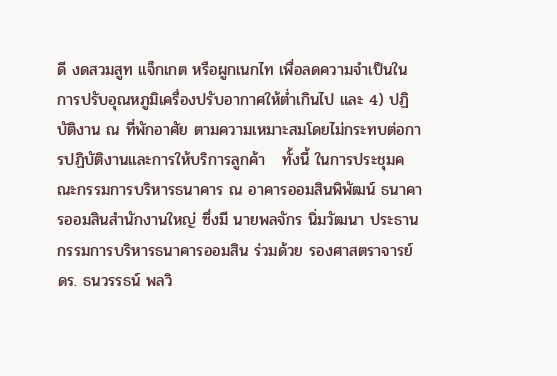ดี งดสวมสูท แจ็กเกต หรือผูกเนกไท เพื่อลดความจำเป็นในการปรับอุณหภูมิเครื่องปรับอากาศให้ต่ำเกินไป และ 4) ปฏิบัติงาน ณ ที่พักอาศัย ตามความเหมาะสมโดยไม่กระทบต่อการปฏิบัติงานและการให้บริการลูกค้า   ทั้งนี้ ในการประชุมคณะกรรมการบริหารธนาคาร ณ อาคารออมสินพิพัฒน์ ธนาคารออมสินสำนักงานใหญ่ ซึ่งมี นายพลจักร นิ่มวัฒนา ประธานกรรมการบริหารธนาคารออมสิน ร่วมด้วย รองศาสตราจารย์ ดร. ธนวรรธน์ พลวิ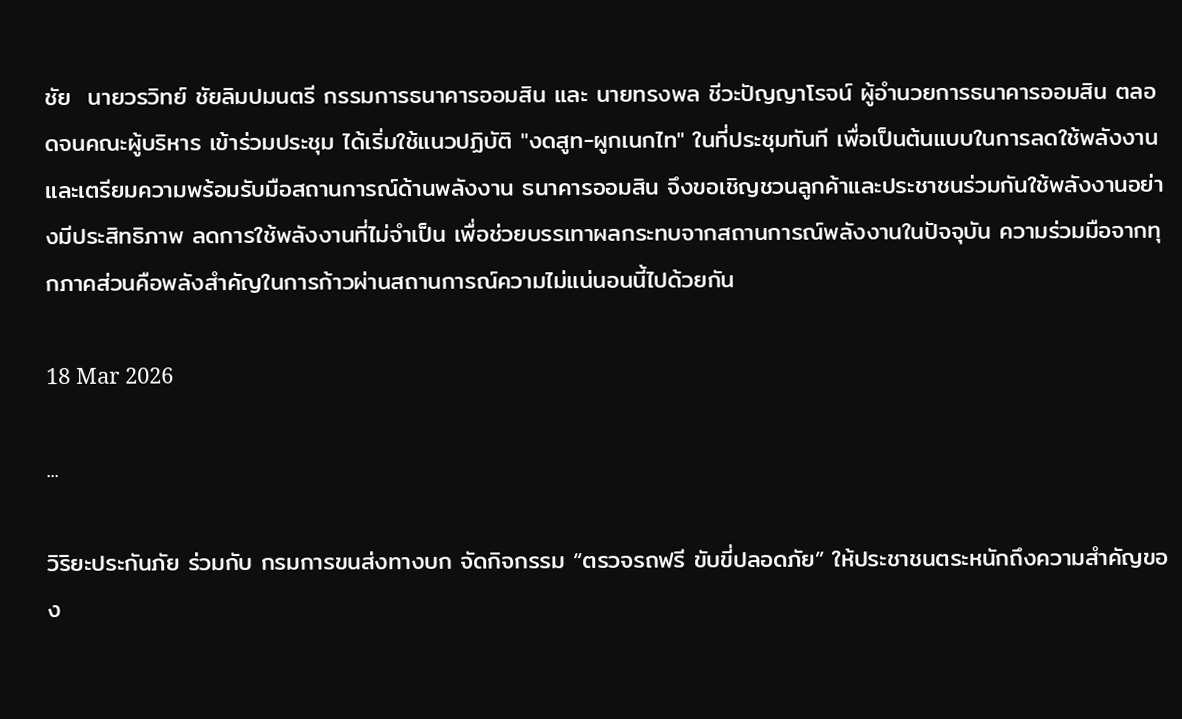ชัย  นายวรวิทย์ ชัยลิมปมนตรี กรรมการธนาคารออมสิน และ นายทรงพล ชีวะปัญญาโรจน์ ผู้อำนวยการธนาคารออมสิน ตลอดจนคณะผู้บริหาร เข้าร่วมประชุม ได้เริ่มใช้แนวปฏิบัติ "งดสูท-ผูกเนกไท" ในที่ประชุมทันที เพื่อเป็นต้นแบบในการลดใช้พลังงานและเตรียมความพร้อมรับมือสถานการณ์ด้านพลังงาน ธนาคารออมสิน จึงขอเชิญชวนลูกค้าและประชาชนร่วมกันใช้พลังงานอย่างมีประสิทธิภาพ ลดการใช้พลังงานที่ไม่จำเป็น เพื่อช่วยบรรเทาผลกระทบจากสถานการณ์พลังงานในปัจจุบัน ความร่วมมือจากทุกภาคส่วนคือพลังสำคัญในการก้าวผ่านสถานการณ์ความไม่แน่นอนนี้ไปด้วยกัน

18 Mar 2026

...

วิริยะประกันภัย ร่วมกับ กรมการขนส่งทางบก จัดกิจกรรม “ตรวจรถฟรี ขับขี่ปลอดภัย” ให้ประชาชนตระหนักถึงความสำคัญของ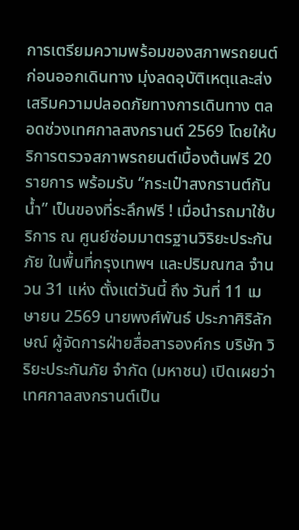การเตรียมความพร้อมของสภาพรถยนต์ก่อนออกเดินทาง มุ่งลดอุบัติเหตุและส่งเสริมความปลอดภัยทางการเดินทาง ตลอดช่วงเทศกาลสงกรานต์ 2569 โดยให้บริการตรวจสภาพรถยนต์เบื้องต้นฟรี 20 รายการ พร้อมรับ “กระเป๋าสงกรานต์กันน้ำ” เป็นของที่ระลึกฟรี ! เมื่อนำรถมาใช้บริการ ณ ศูนย์ซ่อมมาตรฐานวิริยะประกันภัย ในพื้นที่กรุงเทพฯ และปริมณฑล จำนวน 31 แห่ง ตั้งแต่วันนี้ ถึง วันที่ 11 เมษายน 2569 นายพงศ์พันธ์ ประภาศิริลักษณ์ ผู้จัดการฝ่ายสื่อสารองค์กร บริษัท วิริยะประกันภัย จำกัด (มหาชน) เปิดเผยว่า เทศกาลสงกรานต์เป็น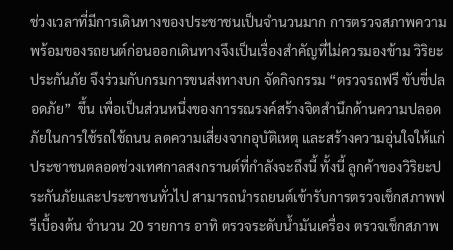ช่วงเวลาที่มีการเดินทางของประชาชนเป็นจำนวนมาก การตรวจสภาพความพร้อมของรถยนต์ก่อนออกเดินทางจึงเป็นเรื่องสำคัญที่ไม่ควรมองข้าม วิริยะประกันภัย จึงร่วมกับกรมการขนส่งทางบก จัดกิจกรรม “ตรวจรถฟรี ขับขี่ปลอดภัย”  ขึ้น เพื่อเป็นส่วนหนึ่งของการรณรงค์สร้างจิตสำนึกด้านความปลอดภัยในการใช้รถใช้ถนน ลดความเสี่ยงจากอุบัติเหตุ และสร้างความอุ่นใจให้แก่ประชาชนตลอดช่วงเทศกาลสงกรานต์ที่กำลังจะถึงนี้ ทั้งนี้ ลูกค้าของวิริยะประกันภัยและประชาชนทั่วไป สามารถนำรถยนต์เข้ารับการตรวจเช็กสภาพฟรีเบื้องต้น จำนวน 20 รายการ อาทิ ตรวจระดับน้ำมันเครื่อง ตรวจเช็กสภาพ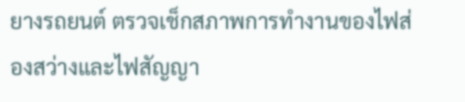ยางรถยนต์ ตรวจเช็กสภาพการทำงานของไฟส่องสว่างและไฟสัญญา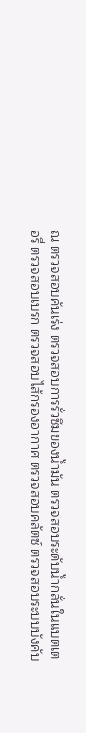ณ ตรวจสอบคันเร่ง ตรวจสอบการรั่วซึมของน้ำมัน ตรวจสอบระดับน้ำกลั่นในแบตเตอรี่ ตรวจสอบเบรก ตรวจสอบไส้กรองอากาศ ตรวจสอบคลัตซ์ ตรวจสอบระบบบังคับ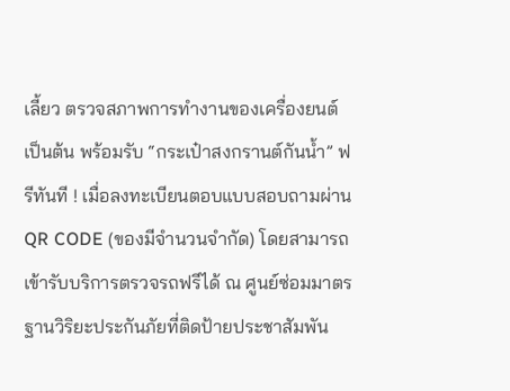เลี้ยว ตรวจสภาพการทำงานของเครื่องยนต์ เป็นต้น พร้อมรับ “กระเป๋าสงกรานต์กันน้ำ” ฟรีทันที ! เมื่อลงทะเบียนตอบแบบสอบถามผ่าน QR CODE (ของมีจำนวนจำกัด) โดยสามารถเข้ารับบริการตรวจรถฟรีได้ ณ ศูนย์ซ่อมมาตรฐานวิริยะประกันภัยที่ติดป้ายประชาสัมพัน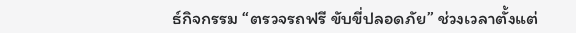ธ์กิจกรรม “ตรวจรถฟรี ขับขี่ปลอดภัย” ช่วงเวลาตั้งแต่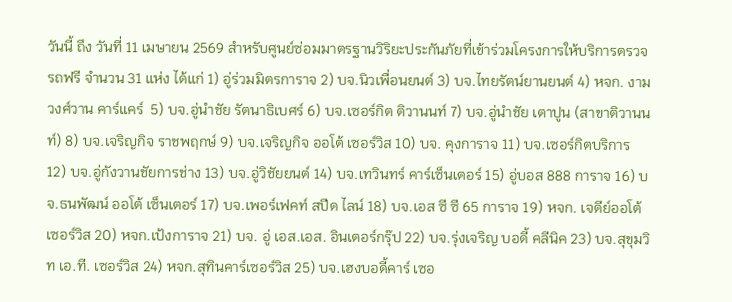วันนี้ ถึง วันที่ 11 เมษายน 2569 สำหรับศูนย์ซ่อมมาตรฐานวิริยะประกันภัยที่เข้าร่วมโครงการให้บริการตรวจรถฟรี จำนวน 31 แห่ง ได้แก่ 1) อู่ร่วมมิตรการาจ 2) บจ.นิวเพื่อนยนต์ 3) บจ.ไทยรัตน์ยานยนต์ 4) หจก. งามวงศ์วาน คาร์แคร์  5) บจ.อู่นำชัย รัตนาธิเบศร์ 6) บจ.เซอร์กิต ติวานนท์ 7) บจ.อู่นำชัย เตาปูน (สาขาติวานนท์) 8) บจ.เจริญกิจ ราชพฤกษ์ 9) บจ.เจริญกิจ ออโต้ เซอร์วิส 10) บจ. คุงการาจ 11) บจ.เซอร์กิตบริการ 12) บจ.อู่กังวานชัยการช่าง 13) บจ.อู่วิชัยยนต์ 14) บจ.เทวินทร์ คาร์เซ็นเตอร์ 15) อู่บอส 888 การาจ 16) บจ.ธนพัฒน์ ออโต้ เซ็นเตอร์ 17) บจ.เพอร์เฟคท์ สปีด ไลน์ 18) บจ.เอส ซี ซี 65 การาจ 19) หจก. เจดีย์ออโต้เซอร์วิส 20) หจก.เป้งการาจ 21) บจ. อู่ เอส.เอส. อินเตอร์กรุ๊ป 22) บจ.รุ่งเจริญ บอดี้ คลีนิค 23) บจ.สุขุมวิท เอ.ที. เซอร์วิส 24) หจก.สุทินคาร์เซอร์วิส 25) บจ.เฮงบอดี้คาร์ เซอ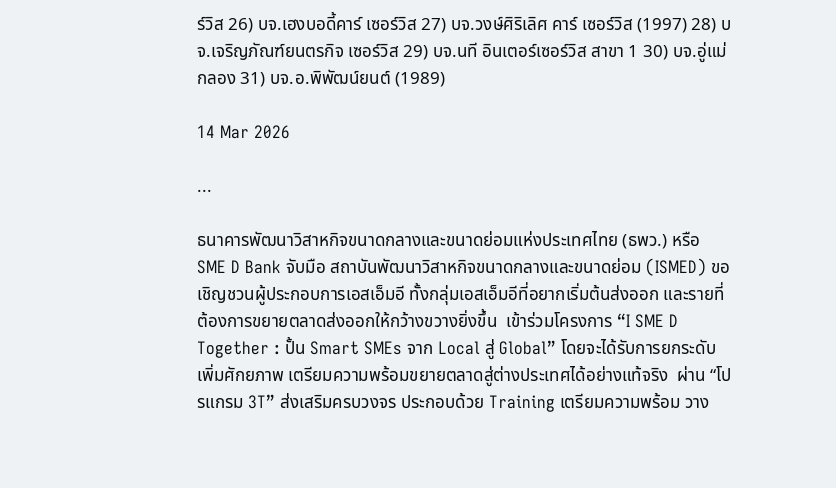ร์วิส 26) บจ.เฮงบอดี้คาร์ เซอร์วิส 27) บจ.วงษ์ศิริเลิศ คาร์ เซอร์วิส (1997) 28) บจ.เจริญภัณฑ์ยนตรกิจ เซอร์วิส 29) บจ.นที อินเตอร์เซอร์วิส สาขา 1 30) บจ.อู่แม่กลอง 31) บจ.อ.พิพัฒน์ยนต์ (1989)

14 Mar 2026

...

ธนาคารพัฒนาวิสาหกิจขนาดกลางและขนาดย่อมแห่งประเทศไทย (ธพว.) หรือ SME D Bank จับมือ สถาบันพัฒนาวิสาหกิจขนาดกลางและขนาดย่อม (ISMED) ขอเชิญชวนผู้ประกอบการเอสเอ็มอี ทั้งกลุ่มเอสเอ็มอีที่อยากเริ่มต้นส่งออก และรายที่ต้องการขยายตลาดส่งออกให้กว้างขวางยิ่งขึ้น  เข้าร่วมโครงการ “I SME D Together : ปั้น Smart SMEs จาก Local สู่ Global” โดยจะได้รับการยกระดับเพิ่มศักยภาพ เตรียมความพร้อมขยายตลาดสู่ต่างประเทศได้อย่างแท้จริง  ผ่าน “โปรแกรม 3T” ส่งเสริมครบวงจร ประกอบด้วย Training เตรียมความพร้อม วาง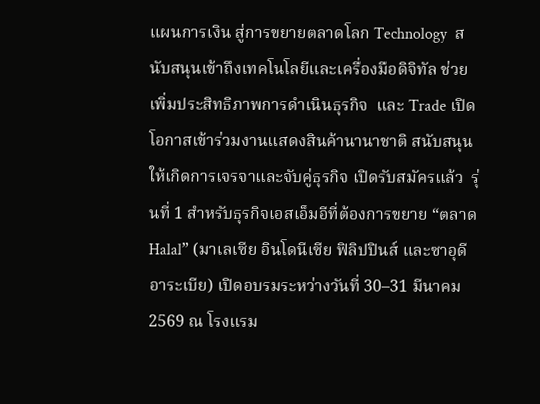แผนการเงิน สู่การขยายตลาดโลก Technology  สนับสนุนเข้าถึงเทคโนโลยีและเครื่องมือดิจิทัล ช่วยเพิ่มประสิทธิภาพการดำเนินธุรกิจ  และ Trade เปิดโอกาสเข้าร่วมงานแสดงสินค้านานาชาติ สนับสนุนให้เกิดการเจรจาและจับคู่ธุรกิจ เปิดรับสมัครแล้ว  รุ่นที่ 1 สำหรับธุรกิจเอสเอ็มอีที่ต้องการขยาย “ตลาด Halal” (มาเลเซีย อินโดนีเซีย ฟิลิปปินส์ และซาอุดีอาระเบีย) เปิดอบรมระหว่างวันที่ 30–31 มีนาคม 2569 ณ โรงแรม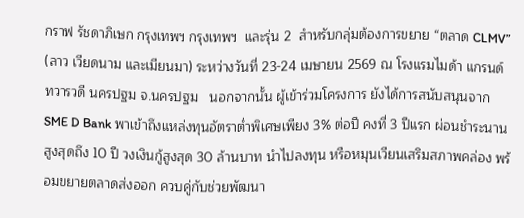กราฟ รัชดาภิเษก กรุงเทพฯ กรุงเทพฯ  และรุ่น 2  สำหรับกลุ่มต้องการขยาย “ตลาด CLMV”  (ลาว เวียดนาม และเมียนมา) ระหว่างวันที่ 23-24 เมษายน 2569 ณ โรงแรมไมด้า แกรนด์ ทวารวดี นครปฐม จ.นครปฐม   นอกจากนั้น ผู้เข้าร่วมโครงการ ยังได้การสนับสนุนจาก SME D Bank พาเข้าถึงแหล่งทุนอัตราต่ำพิเศษเพียง 3% ต่อปี คงที่ 3 ปีแรก ผ่อนชำระนานสูงสุดถึง 10 ปี วงเงินกู้สูงสุด 30 ล้านบาท นำไปลงทุน หรือหมุนเวียนเสริมสภาพคล่อง พร้อมขยายตลาดส่งออก ควบคู่กับช่วยพัฒนา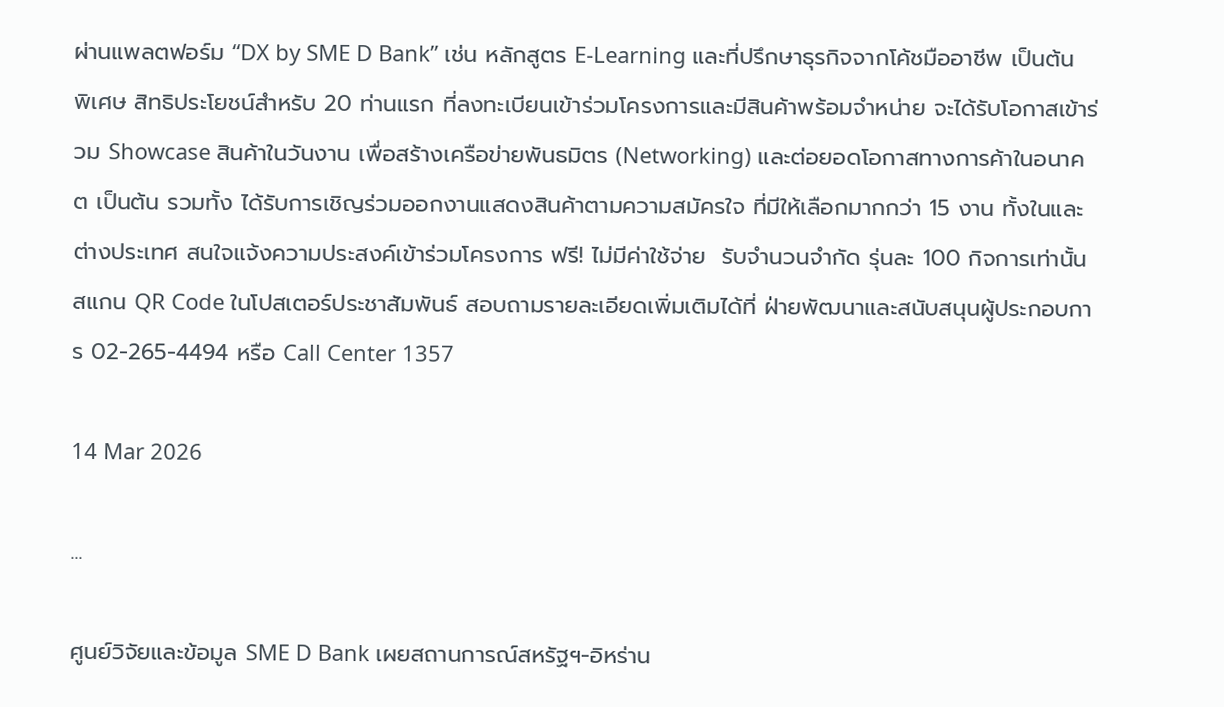ผ่านแพลตฟอร์ม “DX by SME D Bank” เช่น หลักสูตร E-Learning และที่ปรึกษาธุรกิจจากโค้ชมืออาชีพ เป็นต้น พิเศษ สิทธิประโยชน์สำหรับ 20 ท่านแรก ที่ลงทะเบียนเข้าร่วมโครงการและมีสินค้าพร้อมจำหน่าย จะได้รับโอกาสเข้าร่วม Showcase สินค้าในวันงาน เพื่อสร้างเครือข่ายพันธมิตร (Networking) และต่อยอดโอกาสทางการค้าในอนาคต เป็นต้น รวมทั้ง ได้รับการเชิญร่วมออกงานแสดงสินค้าตามความสมัครใจ ที่มีให้เลือกมากกว่า 15 งาน ทั้งในและต่างประเทศ สนใจแจ้งความประสงค์เข้าร่วมโครงการ ฟรี! ไม่มีค่าใช้จ่าย  รับจำนวนจำกัด รุ่นละ 100 กิจการเท่านั้น สแกน QR Code ในโปสเตอร์ประชาสัมพันธ์ สอบถามรายละเอียดเพิ่มเติมได้ที่ ฝ่ายพัฒนาและสนับสนุนผู้ประกอบการ 02-265-4494 หรือ Call Center 1357

14 Mar 2026

...

ศูนย์วิจัยและข้อมูล SME D Bank เผยสถานการณ์สหรัฐฯ-อิหร่าน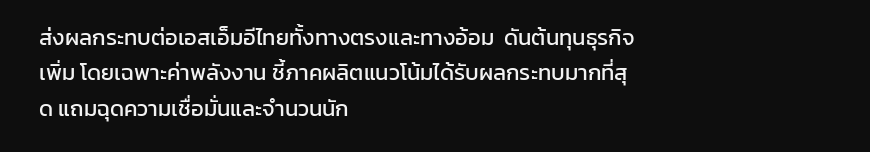ส่งผลกระทบต่อเอสเอ็มอีไทยทั้งทางตรงและทางอ้อม  ดันต้นทุนธุรกิจเพิ่ม โดยเฉพาะค่าพลังงาน ชี้ภาคผลิตแนวโน้มได้รับผลกระทบมากที่สุด แถมฉุดความเชื่อมั่นและจำนวนนัก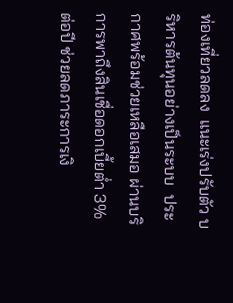ท่องเที่ยวลดลง  แนะเร่งปรับตัว บริหารต้นทุนอย่างเป็นระบบ  ประกาศพร้อมช่วยเหลือเสมอ ผ่านบริการพาถึงสินเชื่อดอกเบี้ยต่ำ 3% ต่อปี ช่วยลดภาระการเงิ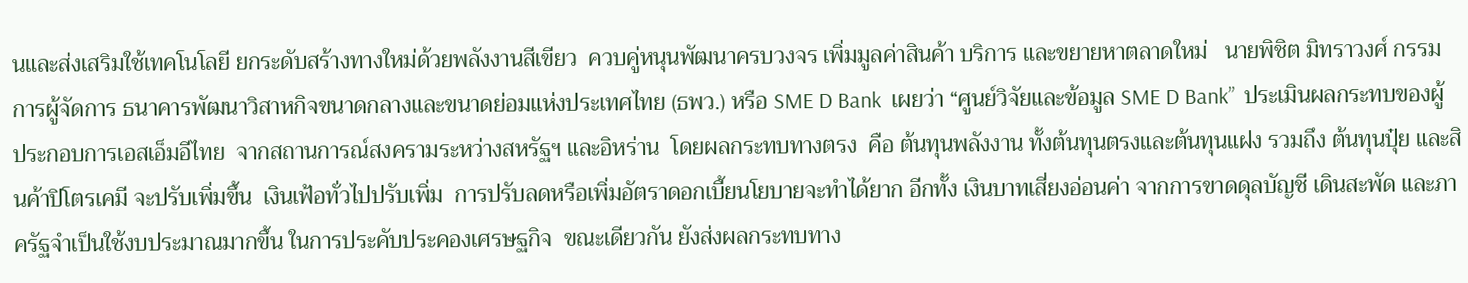นและส่งเสริมใช้เทคโนโลยี ยกระดับสร้างทางใหม่ด้วยพลังงานสีเขียว  ควบคู่หนุนพัฒนาครบวงจร เพิ่มมูลค่าสินค้า บริการ และขยายหาตลาดใหม่   นายพิชิต มิทราวงศ์ กรรมการผู้จัดการ ธนาคารพัฒนาวิสาหกิจขนาดกลางและขนาดย่อมแห่งประเทศไทย (ธพว.) หรือ SME D Bank  เผยว่า “ศูนย์วิจัยและข้อมูล SME D Bank”  ประเมินผลกระทบของผู้ประกอบการเอสเอ็มอีไทย  จากสถานการณ์สงครามระหว่างสหรัฐฯ และอิหร่าน  โดยผลกระทบทางตรง  คือ ต้นทุนพลังงาน ทั้งต้นทุนตรงและต้นทุนแฝง รวมถึง ต้นทุนปุ๋ย และสินค้าปิโตรเคมี จะปรับเพิ่มขึ้น  เงินเฟ้อทั่วไปปรับเพิ่ม  การปรับลดหรือเพิ่มอัตราดอกเบี้ยนโยบายจะทำได้ยาก อีกทั้ง เงินบาทเสี่ยงอ่อนค่า จากการขาดดุลบัญชี เดินสะพัด และภาครัฐจำเป็นใช้งบประมาณมากขึ้น ในการประคับประคองเศรษฐกิจ  ขณะเดียวกัน ยังส่งผลกระทบทาง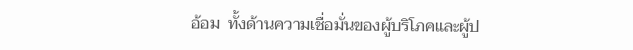อ้อม  ทั้งด้านความเชื่อมั่นของผู้บริโภคและผู้ป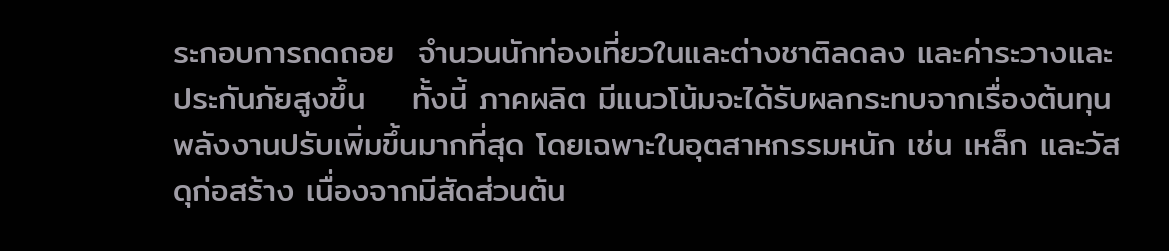ระกอบการถดถอย  จำนวนนักท่องเที่ยวในและต่างชาติลดลง และค่าระวางและประกันภัยสูงขึ้น    ทั้งนี้ ภาคผลิต มีแนวโน้มจะได้รับผลกระทบจากเรื่องต้นทุนพลังงานปรับเพิ่มขึ้นมากที่สุด โดยเฉพาะในอุตสาหกรรมหนัก เช่น เหล็ก และวัสดุก่อสร้าง เนื่องจากมีสัดส่วนต้น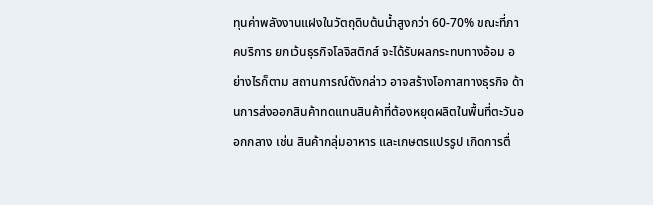ทุนค่าพลังงานแฝงในวัตถุดิบต้นน้ำสูงกว่า 60-70% ขณะที่ภาคบริการ ยกเว้นธุรกิจโลจิสติกส์ จะได้รับผลกระทบทางอ้อม อย่างไรก็ตาม สถานการณ์ดังกล่าว อาจสร้างโอกาสทางธุรกิจ ด้านการส่งออกสินค้าทดแทนสินค้าที่ต้องหยุดผลิตในพื้นที่ตะวันออกกลาง เช่น สินค้ากลุ่มอาหาร และเกษตรแปรรูป เกิดการตื่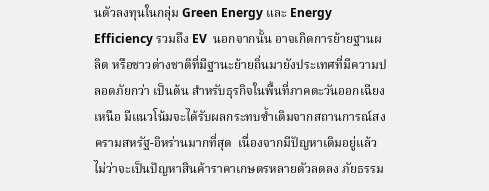นตัวลงทุนในกลุ่ม Green Energy และ Energy Efficiency รวมถึง EV  นอกจากนั้น อาจเกิดการย้ายฐานผลิต หรือชาวต่างชาติที่มีฐานะย้ายถิ่นมายังประเทศที่มีความปลอดภัยกว่า เป็นต้น สำหรับธุรกิจในพื้นที่ภาคตะวันออกเฉียงเหนือ มีแนวโน้มจะได้รับผลกระทบซ้ำเติมจากสถานการณ์สงครามสหรัฐ-อิหร่านมากที่สุด  เนื่องจากมีปัญหาเดิมอยู่แล้ว ไม่ว่าจะเป็นปัญหาสินค้าราคาเกษตรหลายตัวลดลง ภัยธรรม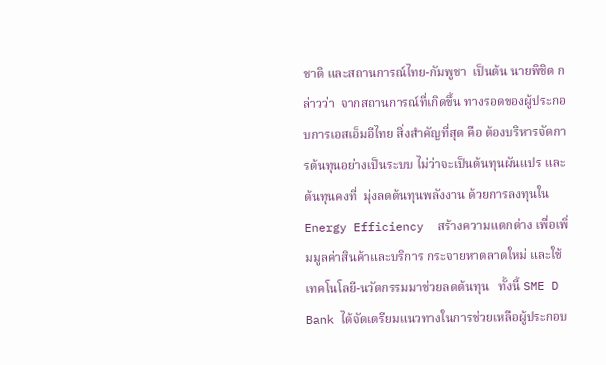ชาติ และสถานการณ์ไทย-กัมพูชา  เป็นต้น นายพิชิต กล่าวว่า  จากสถานการณ์ที่เกิดขึ้น ทางรอดของผู้ประกอบการเอสเอ็มอีไทย สิ่งสำคัญที่สุด คือ ต้องบริหารจัดการต้นทุนอย่างเป็นระบบ ไม่ว่าจะเป็นต้นทุนผันแปร และต้นทุนคงที่  มุ่งลดต้นทุนพลังงาน ด้วยการลงทุนใน Energy Efficiency  สร้างความแตกต่าง เพื่อเพิ่มมูลค่าสินค้าและบริการ กระจายหาตลาดใหม่ และใช้เทคโนโลยี-นวัตกรรมมาช่วยลดต้นทุน   ทั้งนี้ SME D Bank ได้จัดเตรียมแนวทางในการช่วยเหลือผู้ประกอบ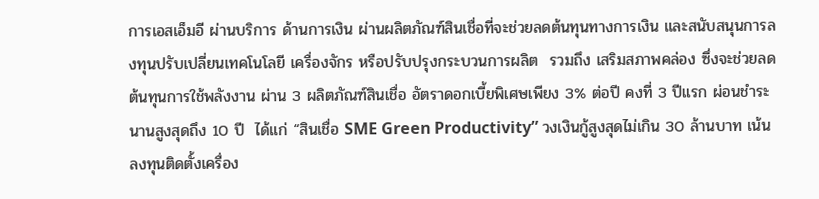การเอสเอ็มอี ผ่านบริการ ด้านการเงิน ผ่านผลิตภัณฑ์สินเชื่อที่จะช่วยลดต้นทุนทางการเงิน และสนับสนุนการลงทุนปรับเปลี่ยนเทคโนโลยี เครื่องจักร หรือปรับปรุงกระบวนการผลิต  รวมถึง เสริมสภาพคล่อง ซึ่งจะช่วยลดต้นทุนการใช้พลังงาน ผ่าน 3 ผลิตภัณฑ์สินเชื่อ อัตราดอกเบี้ยพิเศษเพียง 3% ต่อปี คงที่ 3 ปีแรก ผ่อนชำระนานสูงสุดถึง 10 ปี  ได้แก่ “สินเชื่อ SME Green Productivity” วงเงินกู้สูงสุดไม่เกิน 30 ล้านบาท เน้นลงทุนติดตั้งเครื่อง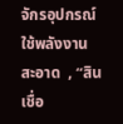จักรอุปกรณ์ใช้พลังงานสะอาด  , “สินเชื่อ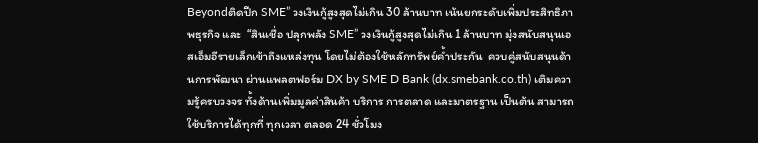Beyondติดปีก SME” วงเงินกู้สูงสุดไม่เกิน 30 ล้านบาท เน้นยกระดับเพิ่มประสิทธิภาพธุรกิจ และ  “สินเชื่อ ปลุกพลัง SME” วงเงินกู้สูงสุดไม่เกิน 1 ล้านบาท มุ่งสนับสนุนเอสเอ็มอีรายเล็กเข้าถึงแหล่งทุน โดยไม่ต้องใช้หลักทรัพย์ค้ำประกัน  ควบคู่สนับสนุนด้านการพัฒนา ผ่านแพลตฟอร์ม DX by SME D Bank (dx.smebank.co.th) เติมความรู้ครบวงจร ทั้งด้านเพิ่มมูลค่าสินค้า บริการ การตลาด และมาตรฐาน เป็นต้น สามารถใช้บริการได้ทุกที่ ทุกเวลา ตลอด 24 ชั่วโมง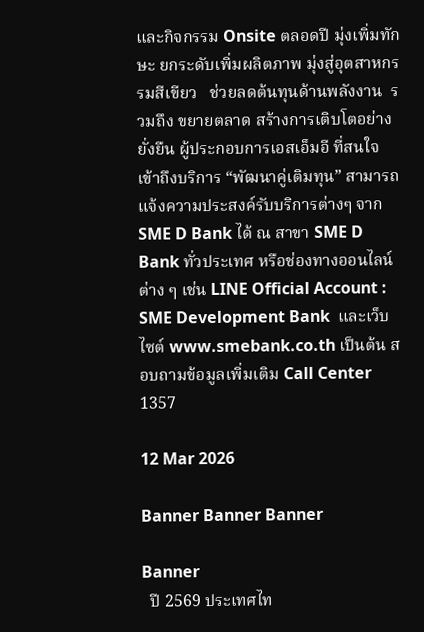และกิจกรรม Onsite ตลอดปี มุ่งเพิ่มทักษะ ยกระดับเพิ่มผลิตภาพ มุ่งสู่อุตสาหกรรมสีเขียว   ช่วยลดต้นทุนด้านพลังงาน  รวมถึง ขยายตลาด สร้างการเติบโตอย่างยั่งยืน ผู้ประกอบการเอสเอ็มอี ที่สนใจเข้าถึงบริการ “พัฒนาคู่เติมทุน” สามารถแจ้งความประสงค์รับบริการต่างๆ จาก SME D Bank ได้ ณ สาขา SME D Bank ทั่วประเทศ หรือช่องทางออนไลน์ต่าง ๆ เช่น LINE Official Account : SME Development Bank  และเว็บไซต์ www.smebank.co.th เป็นต้น สอบถามข้อมูลเพิ่มเติม Call Center 1357

12 Mar 2026

Banner Banner Banner

Banner
  ปี 2569 ประเทศไท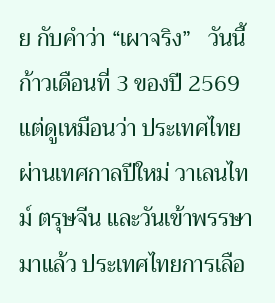ย กับคำว่า “เผาจริง”   วันนี้ก้าวเดือนที่ 3 ของปี 2569 แต่ดูเหมือนว่า ประเทศไทยผ่านเทศกาลปีใหม่ วาเลนไทม์ ตรุษจีน และวันเข้าพรรษามาแล้ว ประเทศไทยการเลือ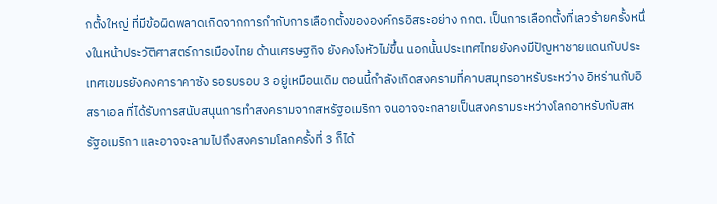กตั้งใหญ่ ที่มีข้อผิดพลาดเกิดจากการกำกับการเลือกตั้งขององค์กรอิสระอย่าง กกต. เป็นการเลือกตั้งที่เลวร้ายครั้งหนึ่งในหน้าประวัติศาสตร์การเมืองไทย ด้านเศรษฐกิจ ยังคงโงหัวไม่ขึ้น นอกนั้นประเทศไทยยังคงมีปัญหาชายแดนกับประเทศเขมรยังคงคาราคาซัง รอรบรอบ 3 อยู่เหมือนเดิม ตอนนี้กำลังเกิดสงครามที่คาบสมุทรอาหรับระหว่าง อิหร่านกับอิสราเอล ที่ได้รับการสนับสนุนการทำสงครามจากสหรัฐอเมริกา จนอาจจะกลายเป็นสงครามระหว่างโลกอาหรับกับสหรัฐอเมริกา และอาจจะลามไปถึงสงครามโลกครั้งที่ 3 ก็ได้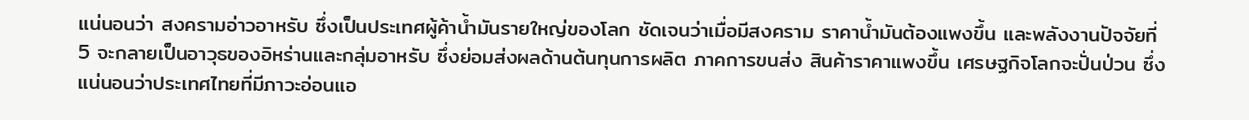แน่นอนว่า สงครามอ่าวอาหรับ ซึ่งเป็นประเทศผู้ค้าน้ำมันรายใหญ่ของโลก ชัดเจนว่าเมื่อมีสงคราม ราคาน้ำมันต้องแพงขึ้น และพลังงานปัจจัยที่ 5 จะกลายเป็นอาวุธของอิหร่านและกลุ่มอาหรับ ซึ่งย่อมส่งผลด้านต้นทุนการผลิต ภาคการขนส่ง สินค้าราคาแพงขึ้น เศรษฐกิจโลกจะปั่นป่วน ซึ่งแน่นอนว่าประเทศไทยที่มีภาวะอ่อนแอ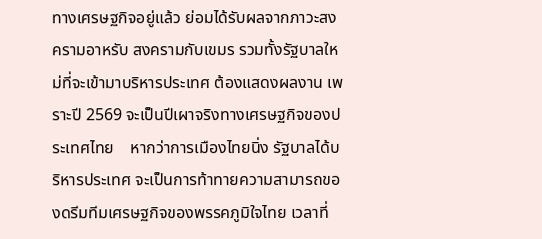ทางเศรษฐกิจอยู่แล้ว ย่อมได้รับผลจากภาวะสงครามอาหรับ สงครามกับเขมร รวมทั้งรัฐบาลใหม่ที่จะเข้ามาบริหารประเทศ ต้องแสดงผลงาน เพราะปี 2569 จะเป็นปีเผาจริงทางเศรษฐกิจของประเทศไทย    หากว่าการเมืองไทยนิ่ง รัฐบาลได้บริหารประเทศ จะเป็นการท้าทายความสามารถของดรีมทีมเศรษฐกิจของพรรคภูมิใจไทย เวลาที่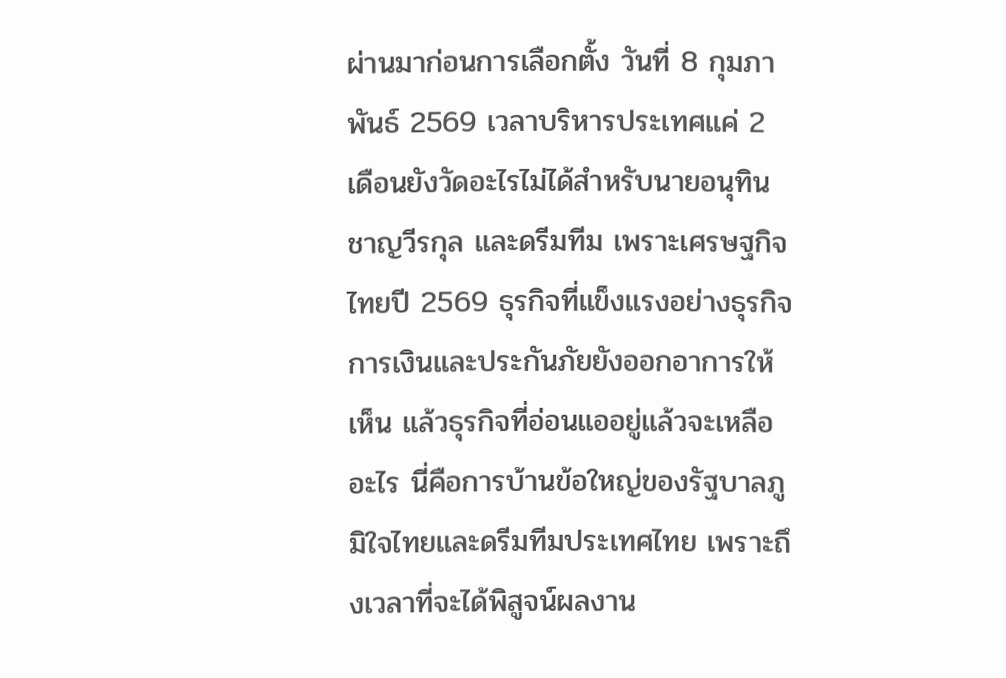ผ่านมาก่อนการเลือกตั้ง วันที่ 8 กุมภาพันธ์ 2569 เวลาบริหารประเทศแค่ 2 เดือนยังวัดอะไรไม่ได้สำหรับนายอนุทิน ชาญวีรกุล และดรีมทีม เพราะเศรษฐกิจไทยปี 2569 ธุรกิจที่แข็งแรงอย่างธุรกิจการเงินและประกันภัยยังออกอาการให้เห็น แล้วธุรกิจที่อ่อนแออยู่แล้วจะเหลืออะไร นี่คือการบ้านข้อใหญ่ของรัฐบาลภูมิใจไทยและดรีมทีมประเทศไทย เพราะถึงเวลาที่จะได้พิสูจน์ผลงาน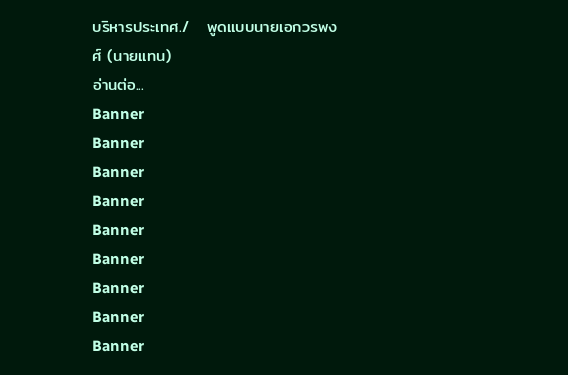บริหารประเทศ./   พูดแบบนายเอกวรพงศ์ (นายแทน)
อ่านต่อ...
Banner
Banner
Banner
Banner
Banner
Banner
Banner
Banner
Banner